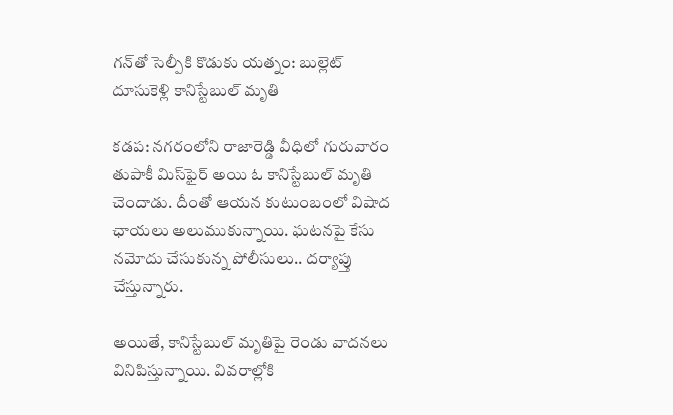గన్‌తో సెల్పీకి కొడుకు యత్నం: బుల్లెట్ దూసుకెళ్లి కానిస్టేబుల్ మృతి

కడప: నగరంలోని రాజారెడ్డి వీధిలో గురువారం తుపాకీ మిస్‌ఫైర్‌ అయి ఓ కానిస్టేబుల్ మృతి చెందాడు. దీంతో ఆయన కుటుంబంలో విషాద ఛాయలు అలుముకున్నాయి. ఘటనపై కేసు నమోదు చేసుకున్న పోలీసులు.. దర్యాప్తు చేస్తున్నారు.

అయితే, కానిస్టేబుల్ మృతిపై రెండు వాదనలు వినిపిస్తున్నాయి. వివరాల్లోకి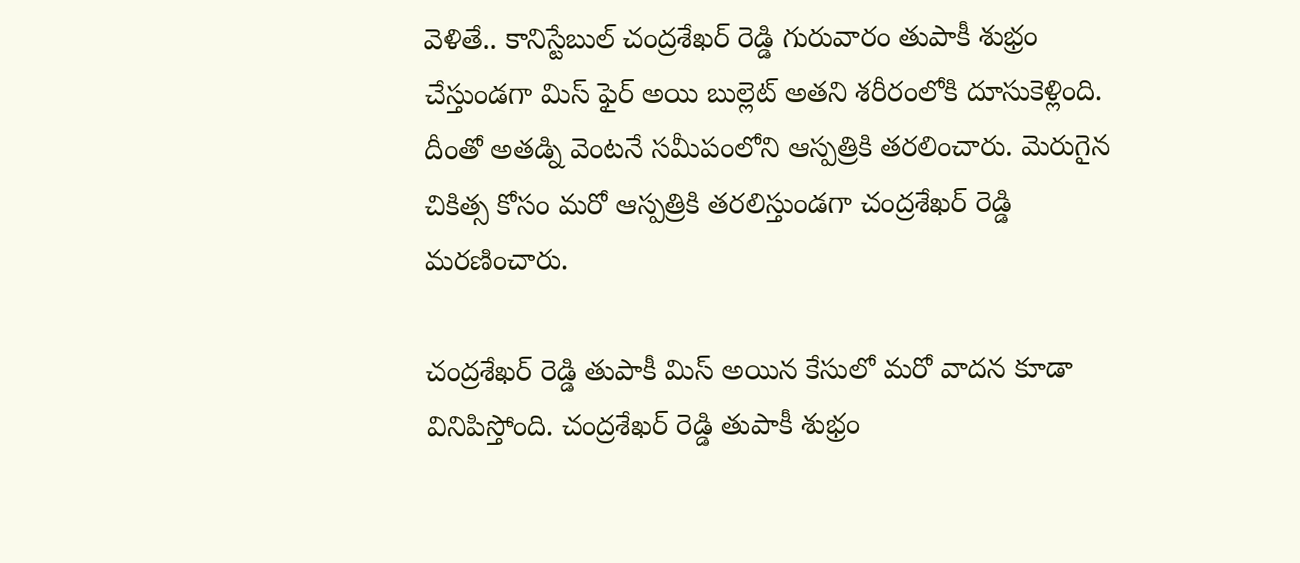వెళితే.. కానిస్టేబుల్ చంద్రశేఖర్ రెడ్డి గురువారం తుపాకీ శుభ్రం చేస్తుండగా మిస్ ఫైర్ అయి బుల్లెట్ అతని శరీరంలోకి దూసుకెళ్లింది. దీంతో అతడ్ని వెంటనే సమీపంలోని ఆస్పత్రికి తరలించారు. మెరుగైన చికిత్స కోసం మరో ఆస్పత్రికి తరలిస్తుండగా చంద్రశేఖర్ రెడ్డి మరణించారు.

చంద్రశేఖర్ రెడ్డి తుపాకీ మిస్ అయిన కేసులో మరో వాదన కూడా వినిపిస్తోంది. చంద్రశేఖర్ రెడ్డి తుపాకీ శుభ్రం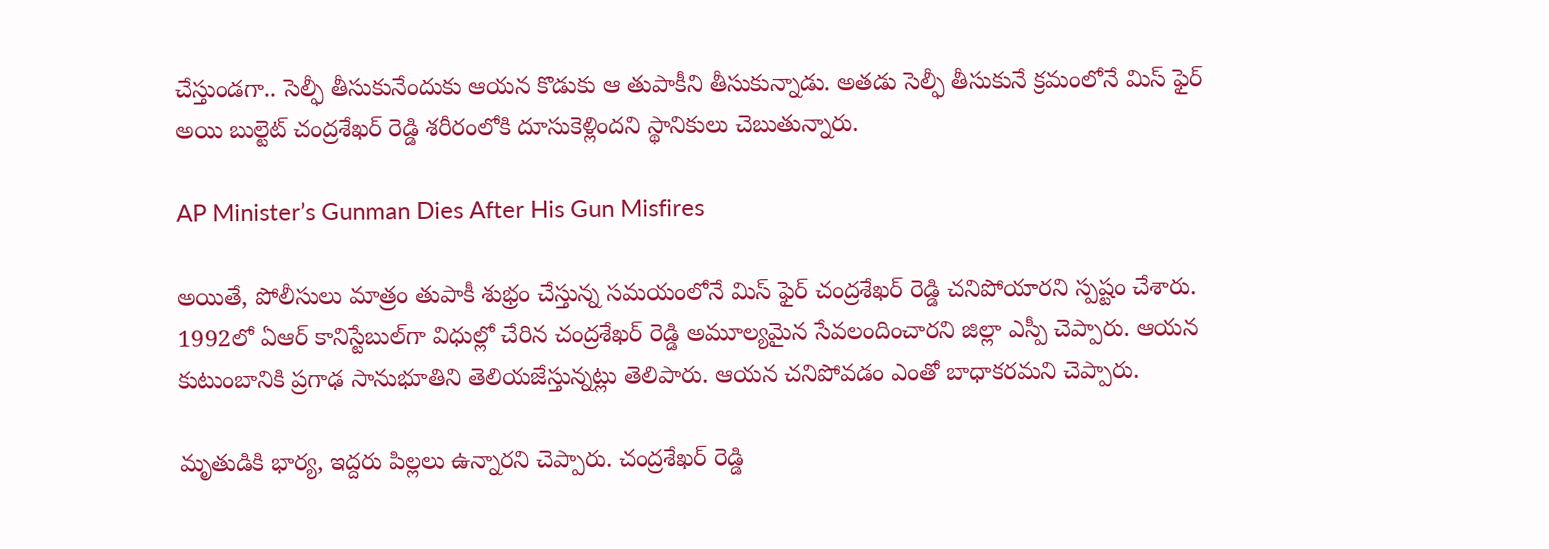చేస్తుండగా.. సెల్ఫీ తీసుకునేందుకు ఆయన కొడుకు ఆ తుపాకీని తీసుకున్నాడు. అతడు సెల్ఫీ తీసుకునే క్రమంలోనే మిస్ ఫైర్ అయి బుల్టెట్ చంద్రశేఖర్ రెడ్డి శరీరంలోకి దూసుకెళ్లిందని స్థానికులు చెబుతున్నారు.

AP Minister’s Gunman Dies After His Gun Misfires

అయితే, పోలీసులు మాత్రం తుపాకీ శుభ్రం చేస్తున్న సమయంలోనే మిస్ ఫైర్ చంద్రశేఖర్ రెడ్డి చనిపోయారని స్పష్టం చేశారు. 1992లో ఏఆర్ కానిస్టేబుల్‌గా విధుల్లో చేరిన చంద్రశేఖర్ రెడ్డి అమూల్యమైన సేవలందించారని జిల్లా ఎస్పీ చెప్పారు. ఆయన కుటుంబానికి ప్రగాఢ సానుభూతిని తెలియజేస్తున్నట్లు తెలిపారు. ఆయన చనిపోవడం ఎంతో బాధాకరమని చెప్పారు.

మృతుడికి భార్య, ఇద్దరు పిల్లలు ఉన్నారని చెప్పారు. చంద్రశేఖర్ రెడ్డి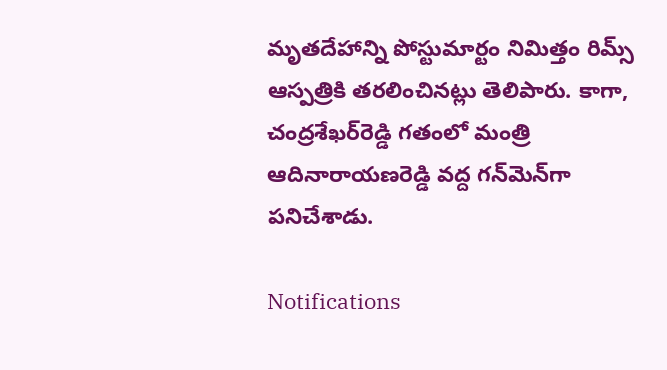మృతదేహాన్ని పోస్టుమార్టం నిమిత్తం రిమ్స్ ఆస్పత్రికి తరలించినట్లు తెలిపారు. కాగా, చంద్రశేఖర్‌రెడ్డి గతంలో మంత్రి ఆదినారాయణరెడ్డి వద్ద గన్‌మెన్‌గా పనిచేశాడు.

Notifications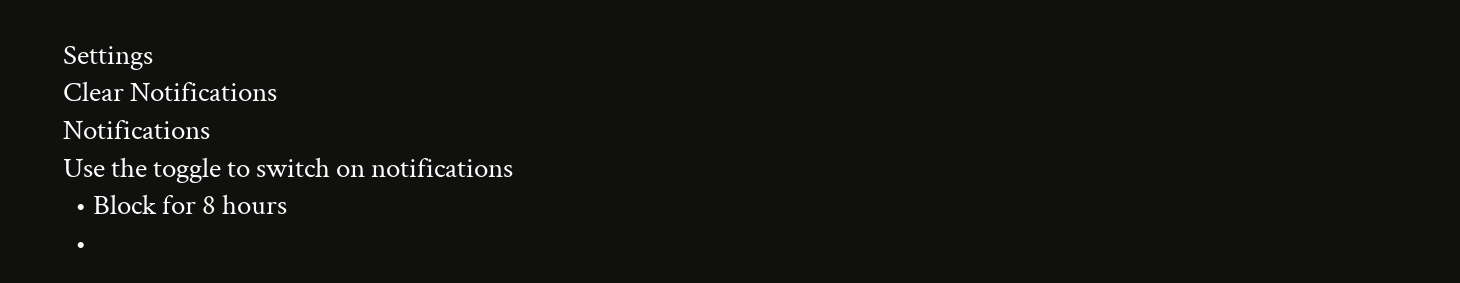Settings
Clear Notifications
Notifications
Use the toggle to switch on notifications
  • Block for 8 hours
  •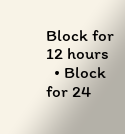Block for 12 hours
  • Block for 24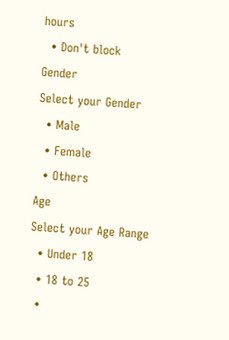hours
  • Don't block
Gender
Select your Gender
  • Male
  • Female
  • Others
Age
Select your Age Range
  • Under 18
  • 18 to 25
  •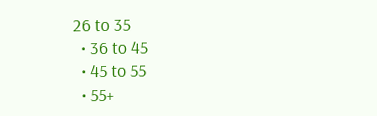26 to 35
  • 36 to 45
  • 45 to 55
  • 55+